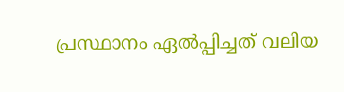പ്രസ്ഥാനം ഏൽപ്പിച്ചത് വലിയ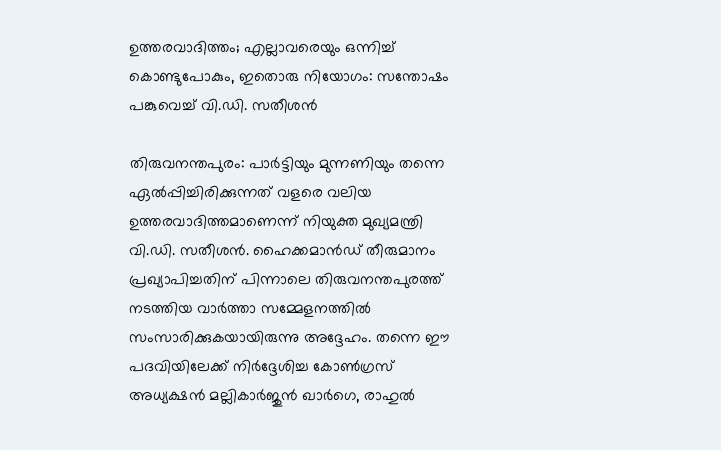ഉത്തരവാദിത്തം; എല്ലാവരെയും ഒന്നിച്ച് കൊണ്ടുപോകും, ഇതൊരു നിയോഗം: സന്തോഷം പങ്കുവെച്ച് വി.ഡി. സതീശൻ

തിരുവനന്തപുരം: പാർട്ടിയും മുന്നണിയും തന്നെ ഏൽപ്പിച്ചിരിക്കുന്നത് വളരെ വലിയ ഉത്തരവാദിത്തമാണെന്ന് നിയുക്ത മുഖ്യമന്ത്രി വി.ഡി. സതീശൻ. ഹൈക്കമാൻഡ് തീരുമാനം പ്രഖ്യാപിച്ചതിന് പിന്നാലെ തിരുവനന്തപുരത്ത് നടത്തിയ വാർത്താ സമ്മേളനത്തിൽ സംസാരിക്കുകയായിരുന്നു അദ്ദേഹം. തന്നെ ഈ പദവിയിലേക്ക് നിർദ്ദേശിച്ച കോൺഗ്രസ് അധ്യക്ഷൻ മല്ലികാർജുൻ ഖാർഗെ, രാഹുൽ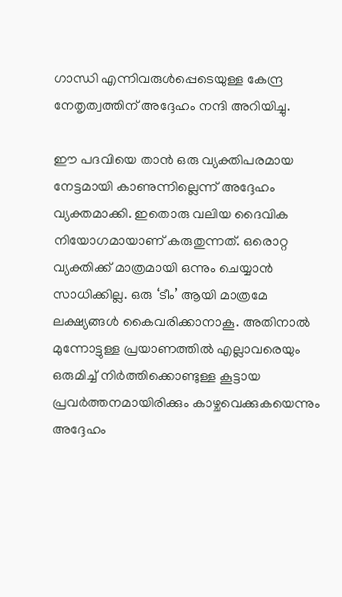ഗാന്ധി എന്നിവരുൾപ്പെടെയുള്ള കേന്ദ്ര നേതൃത്വത്തിന് അദ്ദേഹം നന്ദി അറിയിച്ചു.

ഈ പദവിയെ താൻ ഒരു വ്യക്തിപരമായ നേട്ടമായി കാണുന്നില്ലെന്ന് അദ്ദേഹം വ്യക്തമാക്കി. ഇതൊരു വലിയ ദൈവിക നിയോഗമായാണ് കരുതുന്നത്. ഒരൊറ്റ വ്യക്തിക്ക് മാത്രമായി ഒന്നും ചെയ്യാൻ സാധിക്കില്ല. ഒരു ‘ടീം’ ആയി മാത്രമേ ലക്ഷ്യങ്ങൾ കൈവരിക്കാനാകൂ. അതിനാൽ മുന്നോട്ടുള്ള പ്രയാണത്തിൽ എല്ലാവരെയും ഒരുമിച്ച് നിർത്തിക്കൊണ്ടുള്ള കൂട്ടായ പ്രവർത്തനമായിരിക്കും കാഴ്ചവെക്കുകയെന്നും അദ്ദേഹം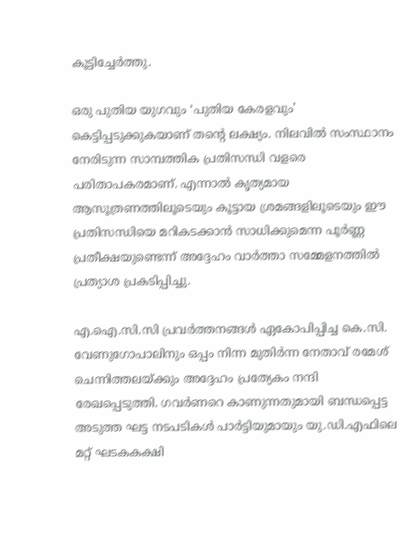കൂട്ടിച്ചേർത്തു.

ഒരു പുതിയ യുഗവും ‘പുതിയ കേരളവും’ കെട്ടിപ്പടുക്കുകയാണ് തൻ്റെ ലക്ഷ്യം. നിലവിൽ സംസ്ഥാനം നേരിടുന്ന സാമ്പത്തിക പ്രതിസന്ധി വളരെ പരിതാപകരമാണ്. എന്നാൽ കൃത്യമായ ആസൂത്രണത്തിലൂടെയും കൂട്ടായ ശ്രമങ്ങളിലൂടെയും ഈ പ്രതിസന്ധിയെ മറികടക്കാൻ സാധിക്കുമെന്ന പൂർണ്ണ പ്രതീക്ഷയുണ്ടെന്ന് അദ്ദേഹം വാർത്താ സമ്മേളനത്തിൽ പ്രത്യാശ പ്രകടിപ്പിച്ചു.

എ.ഐ.സി.സി പ്രവർത്തനങ്ങൾ ഏകോപിപ്പിച്ച കെ.സി. വേണുഗോപാലിനും ഒപ്പം നിന്ന മുതിർന്ന നേതാവ് രമേശ് ചെന്നിത്തലയ്ക്കും അദ്ദേഹം പ്രത്യേകം നന്ദി രേഖപ്പെടുത്തി. ഗവർണറെ കാണുന്നതുമായി ബന്ധപ്പെട്ട അടുത്ത ഘട്ട നടപടികൾ പാർട്ടിയുമായും യു.ഡി.എഫിലെ മറ്റ് ഘടകകക്ഷി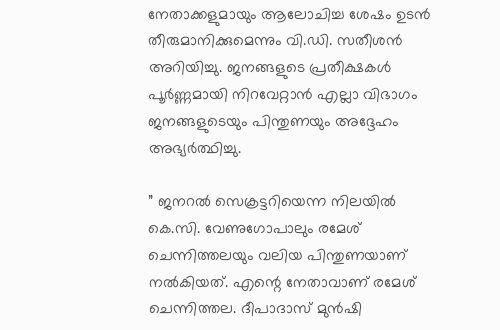നേതാക്കളുമായും ആലോചിച്ച ശേഷം ഉടൻ തീരുമാനിക്കുമെന്നും വി.ഡി. സതീശൻ അറിയിച്ചു. ജനങ്ങളുടെ പ്രതീക്ഷകൾ പൂർണ്ണമായി നിറവേറ്റാൻ എല്ലാ വിഭാഗം ജനങ്ങളുടെയും പിന്തുണയും അദ്ദേഹം അഭ്യർത്ഥിച്ചു.

” ജനറൽ സെക്രട്ടറിയെന്ന നിലയിൽ കെ.സി. വേണുഗോപാലും രമേശ് ചെന്നിത്തലയും വലിയ പിന്തുണയാണ് നൽകിയത്. എന്റെ നേതാവാണ് രമേശ് ചെന്നിത്തല. ദീപാദാസ് മുൻഷി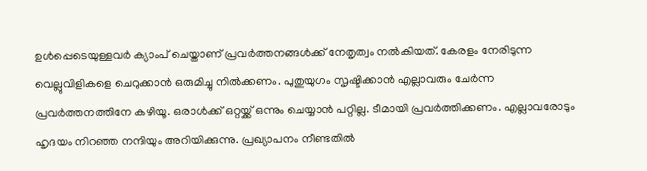ഉൾപ്പെടെയുള്ളവർ ക്യാംപ് ചെയ്താണ് പ്രവർത്തനങ്ങൾക്ക് നേതൃത്വം നൽകിയത്. കേരളം നേരിടുന്ന വെല്ലുവിളികളെ ചെറുക്കാൻ ഒരുമിച്ചു നിൽക്കണം. പുതുയുഗം സൃഷ്ടിക്കാൻ എല്ലാവരും ചേർന്ന പ്രവർത്തനത്തിനേ കഴിയൂ. ഒരാൾക്ക് ഒറ്റയ്ക്ക് ഒന്നും ചെയ്യാൻ പറ്റില്ല. ടീമായി പ്രവർത്തിക്കണം. എല്ലാവരോടും ഹൃദയം നിറഞ്ഞ നന്ദിയും അറിയിക്കുന്നു. പ്രഖ്യാപനം നീണ്ടതിൽ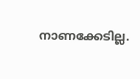നാണക്കേടില്ല.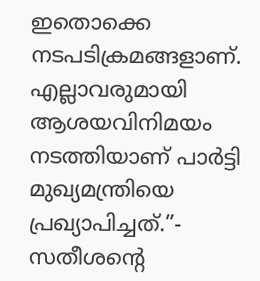ഇതൊക്കെ നടപടിക്രമങ്ങളാണ്. എല്ലാവരുമായി ആശയവിനിമയം നടത്തിയാണ് പാർട്ടി മുഖ്യമന്ത്രിയെ പ്രഖ്യാപിച്ചത്.”- സതീശൻ്റെ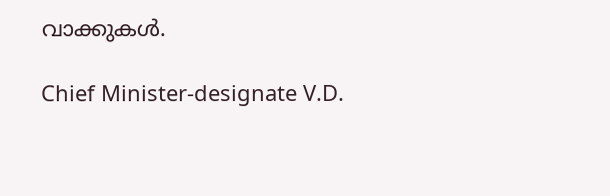വാക്കുകൾ.

Chief Minister-designate V.D.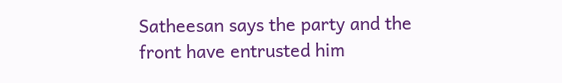Satheesan says the party and the front have entrusted him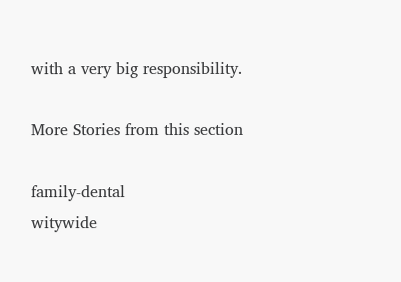with a very big responsibility.

More Stories from this section

family-dental
witywide